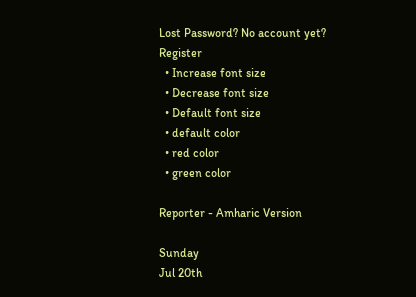Lost Password? No account yet? Register
  • Increase font size
  • Decrease font size
  • Default font size
  • default color
  • red color
  • green color

Reporter - Amharic Version

Sunday
Jul 20th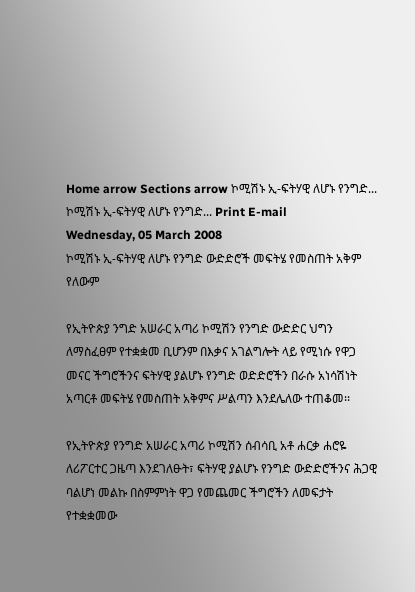Home arrow Sections arrow ኮሚሽኑ ኢ-ፍትሃዊ ለሆኑ የንግድ...
ኮሚሽኑ ኢ-ፍትሃዊ ለሆኑ የንግድ... Print E-mail
Wednesday, 05 March 2008
ኮሚሽኑ ኢ-ፍትሃዊ ለሆኑ የንግድ ውድድሮች መፍትሄ የመስጠት አቅም የለውም

የኢትዮጵያ ንግድ አሠራር አጣሪ ኮሚሽን የንግድ ውድድር ህግን ለማስፈፀም የተቋቋመ ቢሆንም በእቃና አገልግሎት ላይ የሚነሱ የዋጋ መናር ችግሮችንና ፍትሃዊ ያልሆኑ የንግድ ወድድሮችን በራሱ አነሳሽነት አጣርቶ መፍትሄ የመስጠት አቅምና ሥልጣን እንደሌለው ተጠቆመ፡፡

የኢትዮጵያ የንግድ አሠራር አጣሪ ኮሚሽን ሰብሳቢ አቶ ሐርቃ ሐሮዬ ለሪፖርተር ጋዜጣ እንደገለፁት፣ ፍትሃዊ ያልሆኑ የንግድ ውድድሮችንና ሕጋዊ ባልሆነ መልኩ በስምምነት ዋጋ የመጨመር ችግሮችን ለመፍታት የተቋቋመው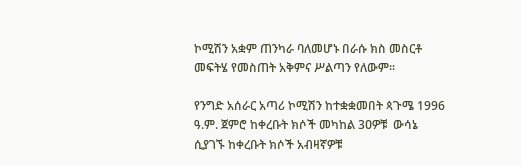ኮሚሽን አቋም ጠንካራ ባለመሆኑ በራሱ ክስ መስርቶ መፍትሄ የመስጠት አቅምና ሥልጣን የለውም፡፡

የንግድ አሰራር አጣሪ ኮሚሽን ከተቋቋመበት ጳጉሜ 1996 ዓ.ም. ጀምሮ ከቀረቡት ክሶች መካከል 3ዐዎቹ  ውሳኔ ሲያገኙ ከቀረቡት ክሶች አብዛኛዎቹ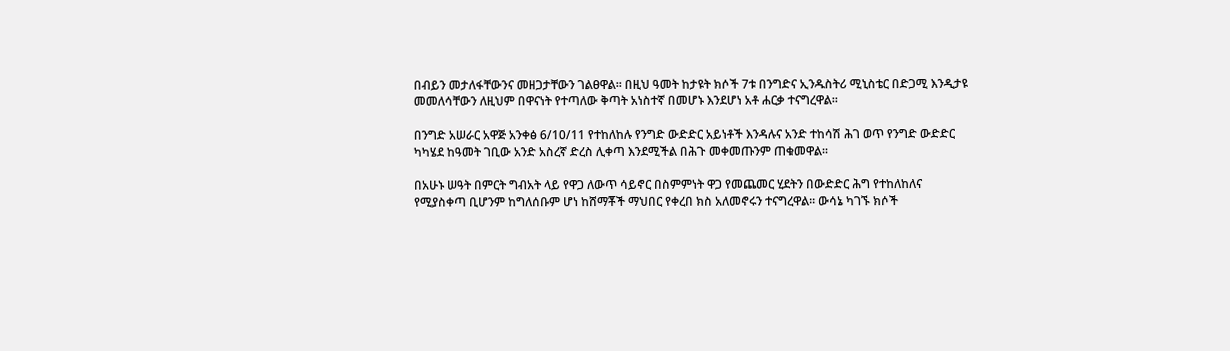በብይን መታለፋቸውንና መዘጋታቸውን ገልፀዋል፡፡ በዚህ ዓመት ከታዩት ክሶች 7ቱ በንግድና ኢንዱስትሪ ሚኒስቴር በድጋሚ እንዲታዩ መመለሳቸውን ለዚህም በዋናነት የተጣለው ቅጣት አነስተኛ በመሆኑ እንደሆነ አቶ ሐርቃ ተናግረዋል፡፡

በንግድ አሠራር አዋጅ አንቀፅ 6/10/11 የተከለከሉ የንግድ ውድድር አይነቶች እንዳሉና አንድ ተከሳሽ ሕገ ወጥ የንግድ ውድድር ካካሄደ ከዓመት ገቢው አንድ አስረኛ ድረስ ሊቀጣ እንደሚችል በሕጉ መቀመጡንም ጠቁመዋል፡፡

በአሁኑ ሠዓት በምርት ግብአት ላይ የዋጋ ለውጥ ሳይኖር በስምምነት ዋጋ የመጨመር ሂደትን በውድድር ሕግ የተከለከለና የሚያስቀጣ ቢሆንም ከግለሰቡም ሆነ ከሸማቾች ማህበር የቀረበ ክስ አለመኖሩን ተናግረዋል፡፡ ውሳኔ ካገኙ ክሶች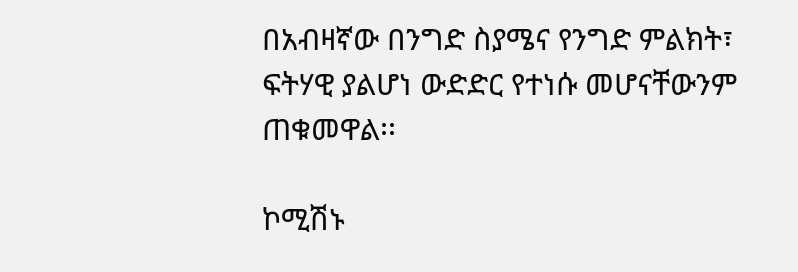በአብዛኛው በንግድ ስያሜና የንግድ ምልክት፣ ፍትሃዊ ያልሆነ ውድድር የተነሱ መሆናቸውንም ጠቁመዋል፡፡

ኮሚሽኑ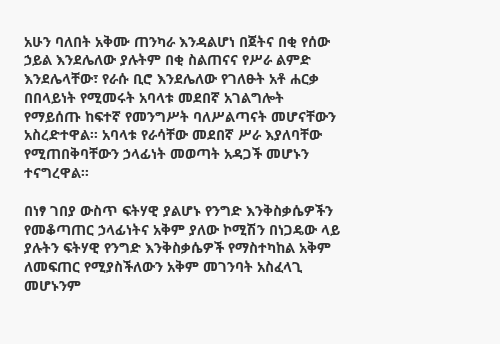አሁን ባለበት አቅሙ ጠንካራ እንዳልሆነ በጀትና በቂ የሰው ኃይል እንደሌለው ያሉትም በቂ ስልጠናና የሥራ ልምድ እንደሌላቸው፣ የራሱ ቢሮ እንደሌለው የገለፁት አቶ ሐርቃ በበላይነት የሚመሩት አባላቱ መደበኛ አገልግሎት የማይሰጡ ከፍተኛ የመንግሥት ባለሥልጣናት መሆናቸውን አስረድተዋል፡፡ አባላቱ የራሳቸው መደበኛ ሥራ እያለባቸው የሚጠበቅባቸውን ኃላፊነት መወጣት አዳጋች መሆኑን ተናግረዋል፡፡

በነፃ ገበያ ውስጥ ፍትሃዊ ያልሆኑ የንግድ እንቅስቃሴዎችን የመቆጣጠር ኃላፊነትና አቅም ያለው ኮሚሽን በነጋዴው ላይ ያሉትን ፍትሃዊ የንግድ እንቅስቃሴዎች የማስተካከል አቅም ለመፍጠር የሚያስችለውን አቅም መገንባት አስፈላጊ መሆኑንም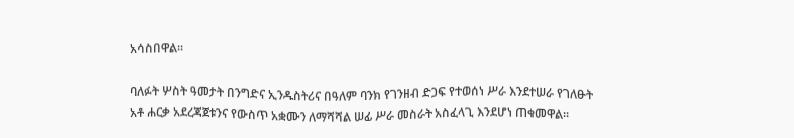አሳስበዋል፡፡

ባለፉት ሦስት ዓመታት በንግድና ኢንዱስትሪና በዓለም ባንክ የገንዘብ ድጋፍ የተወሰነ ሥራ እንደተሠራ የገለፁት አቶ ሐርቃ አደረጃጀቱንና የውስጥ አቋሙን ለማሻሻል ሠፊ ሥራ መስራት አስፈላጊ እንደሆነ ጠቁመዋል፡፡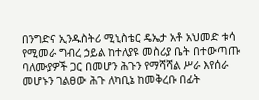በንግድና ኢንዱስትሪ ሚኒስቴር ዴኤታ አቶ አህመድ ቱሳ የሚመራ ግብረ ኃይል ከተለያዩ መስሪያ ቤት በተውጣጡ ባለሙያዎች ጋር በመሆን ሕጉን የማሻሻል ሥራ እየሰራ መሆኑን ገልፀው ሕጉ ለካቢኔ ከመቅረቡ በፊት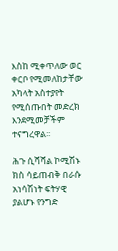እስከ ሚቀጥለው ወር ቀርቦ የሚመለከታቸው አካላት አስተያየት የሚሰጡበት መድረክ እንደሚመቻችም ተናግረዋል፡፡

ሕጉ ሲሻሻል ኮሚሽኑ ክስ ሳይጠብቅ በራሱ አነሳሽነት ፍትሃዊ ያልሆኑ የንግድ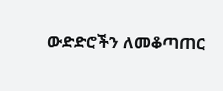ውድድሮችን ለመቆጣጠር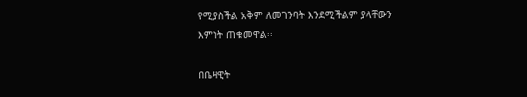የሚያስችል አቅም ለመገንባት እንደሚችልም ያላቸውን እምነት ጠቁመዋል፡፡

በቤዛዊት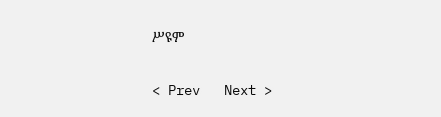ሥዩም

< Prev   Next >